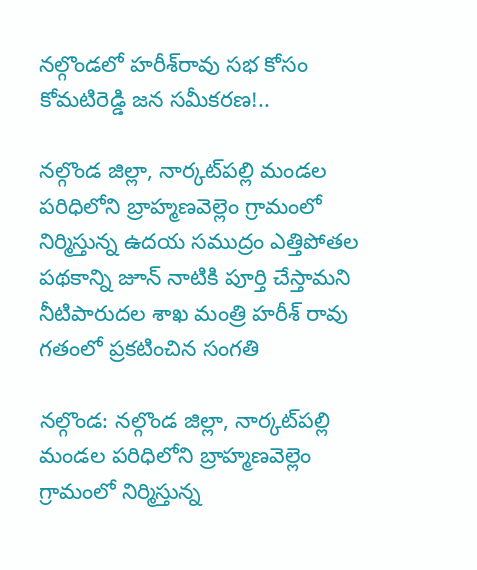నల్గొండలో హరీశ్‌రావు సభ కోసం కోమటిరెడ్డి జన సమీకరణ!..

నల్గొండ జిల్లా, నార్కట్‌పల్లి మండల పరిధిలోని బ్రాహ్మణవెల్లెం గ్రామంలో నిర్మిస్తున్న ఉదయ సముద్రం ఎత్తిపోతల పథకాన్ని జూన్ నాటికి పూర్తి చేస్తామని నీటిపారుదల శాఖ మంత్రి హరీశ్ రావు గతంలో ప్రకటించిన సంగతి

నల్గొండ: నల్గొండ జిల్లా, నార్కట్‌పల్లి మండల పరిధిలోని బ్రాహ్మణవెల్లెం గ్రామంలో నిర్మిస్తున్న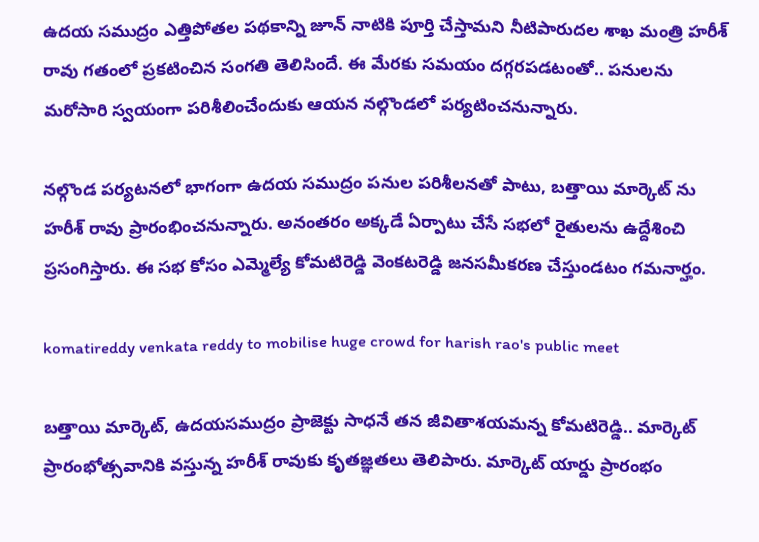ఉదయ సముద్రం ఎత్తిపోతల పథకాన్ని జూన్ నాటికి పూర్తి చేస్తామని నీటిపారుదల శాఖ మంత్రి హరీశ్ రావు గతంలో ప్రకటించిన సంగతి తెలిసిందే. ఈ మేరకు సమయం దగ్గరపడటంతో.. పనులను మరోసారి స్వయంగా పరిశీలించేందుకు ఆయన నల్గొండలో పర్యటించనున్నారు.

నల్గొండ పర్యటనలో భాగంగా ఉదయ సముద్రం పనుల పరిశీలనతో పాటు, బత్తాయి మార్కెట్ ను హరీశ్ రావు ప్రారంభించనున్నారు. అనంతరం అక్కడే ఏర్పాటు చేసే సభలో రైతులను ఉద్దేశించి ప్రసంగిస్తారు. ఈ సభ కోసం ఎమ్మెల్యే కోమటిరెడ్డి వెంకటరెడ్డి జనసమీకరణ చేస్తుండటం గమనార్హం.

komatireddy venkata reddy to mobilise huge crowd for harish rao's public meet

బత్తాయి మార్కెట్‌, ఉదయసముద్రం ప్రాజెక్టు సాధనే తన జీవితాశయమన్న కోమటిరెడ్డి.. మార్కెట్ ప్రారంభోత్సవానికి వస్తున్న హరీశ్ రావుకు కృతజ్ఞతలు తెలిపారు. మార్కెట్ యార్డు ప్రారంభం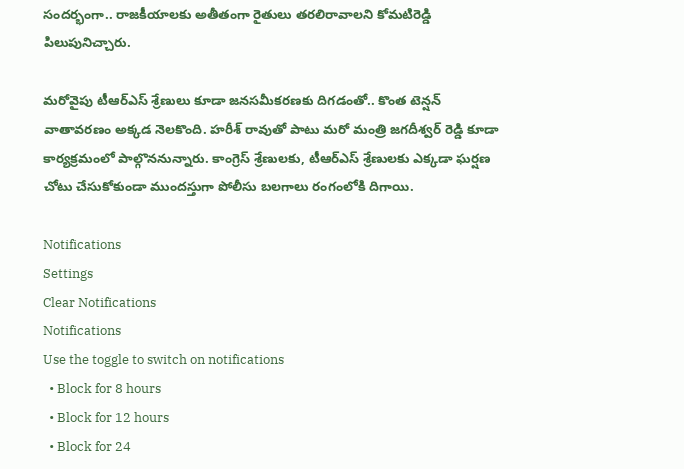సందర్భంగా.. రాజకీయాలకు అతీతంగా రైతులు తరలిరావాలని కోమటిరెడ్డి పిలుపునిచ్చారు.

మరోవైపు టీఆర్ఎస్ శ్రేణులు కూడా జనసమీకరణకు దిగడంతో.. కొంత టెన్షన్ వాతావరణం అక్కడ నెలకొంది. హరీశ్ రావుతో పాటు మరో మంత్రి జగదీశ్వర్ రెడ్డి కూడా కార్యక్రమంలో పాల్గొననున్నారు. కాంగ్రెస్ శ్రేణులకు, టీఆర్ఎస్ శ్రేణులకు ఎక్కడా ఘర్షణ చోటు చేసుకోకుండా ముందస్తుగా పోలీసు బలగాలు రంగంలోకి దిగాయి.

Notifications
Settings
Clear Notifications
Notifications
Use the toggle to switch on notifications
  • Block for 8 hours
  • Block for 12 hours
  • Block for 24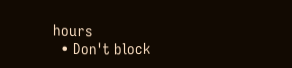hours
  • Don't block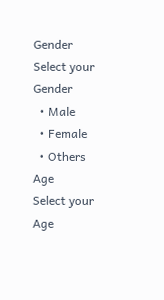Gender
Select your Gender
  • Male
  • Female
  • Others
Age
Select your Age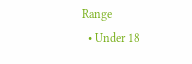Range
  • Under 18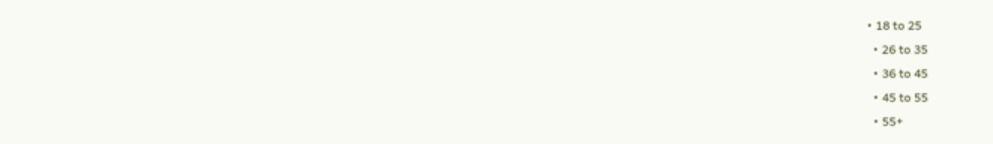• 18 to 25
  • 26 to 35
  • 36 to 45
  • 45 to 55
  • 55+